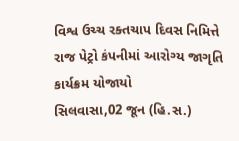વિશ્વ ઉચ્ચ રક્તચાપ દિવસ નિમિત્તે રાજ પેટ્રો કંપનીમાં આરોગ્ય જાગૃતિ કાર્યક્રમ યોજાયો
સિલવાસા,02 જૂન (હિ.સ.)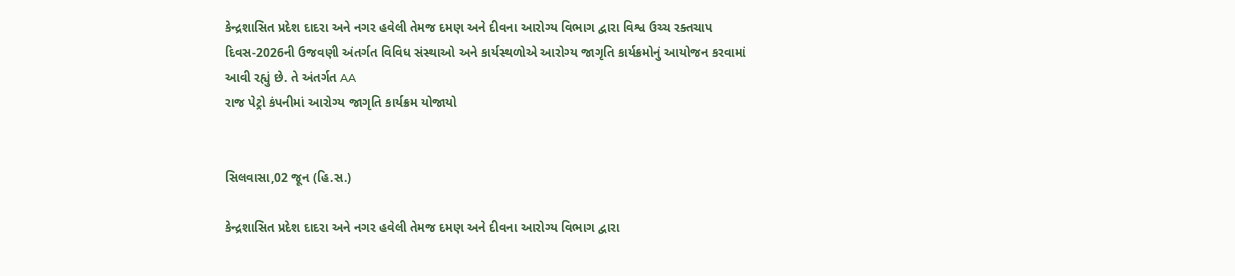કેન્દ્રશાસિત પ્રદેશ દાદરા અને નગર હવેલી તેમજ દમણ અને દીવના આરોગ્ય વિભાગ દ્વારા વિશ્વ ઉચ્ચ રક્તચાપ દિવસ-2026ની ઉજવણી અંતર્ગત વિવિધ સંસ્થાઓ અને કાર્યસ્થળોએ આરોગ્ય જાગૃતિ કાર્યક્રમોનું આયોજન કરવામાં આવી રહ્યું છે. તે અંતર્ગત AA
રાજ પેટ્રો કંપનીમાં આરોગ્ય જાગૃતિ કાર્યક્રમ યોજાયો


સિલવાસા,02 જૂન (હિ.સ.)

કેન્દ્રશાસિત પ્રદેશ દાદરા અને નગર હવેલી તેમજ દમણ અને દીવના આરોગ્ય વિભાગ દ્વારા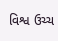વિશ્વ ઉચ્ચ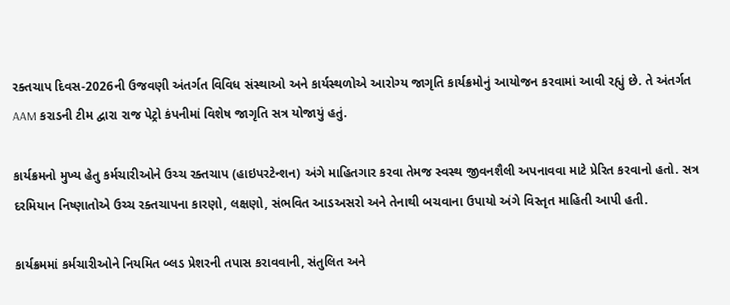રક્તચાપ દિવસ-2026ની ઉજવણી અંતર્ગત વિવિધ સંસ્થાઓ અને કાર્યસ્થળોએ આરોગ્ય જાગૃતિ કાર્યક્રમોનું આયોજન કરવામાં આવી રહ્યું છે. તે અંતર્ગત AAM કરાડની ટીમ દ્વારા રાજ પેટ્રો કંપનીમાં વિશેષ જાગૃતિ સત્ર યોજાયું હતું.

કાર્યક્રમનો મુખ્ય હેતુ કર્મચારીઓને ઉચ્ચ રક્તચાપ (હાઇપરટેન્શન) અંગે માહિતગાર કરવા તેમજ સ્વસ્થ જીવનશૈલી અપનાવવા માટે પ્રેરિત કરવાનો હતો. સત્ર દરમિયાન નિષ્ણાતોએ ઉચ્ચ રક્તચાપના કારણો, લક્ષણો, સંભવિત આડઅસરો અને તેનાથી બચવાના ઉપાયો અંગે વિસ્તૃત માહિતી આપી હતી.

કાર્યક્રમમાં કર્મચારીઓને નિયમિત બ્લડ પ્રેશરની તપાસ કરાવવાની, સંતુલિત અને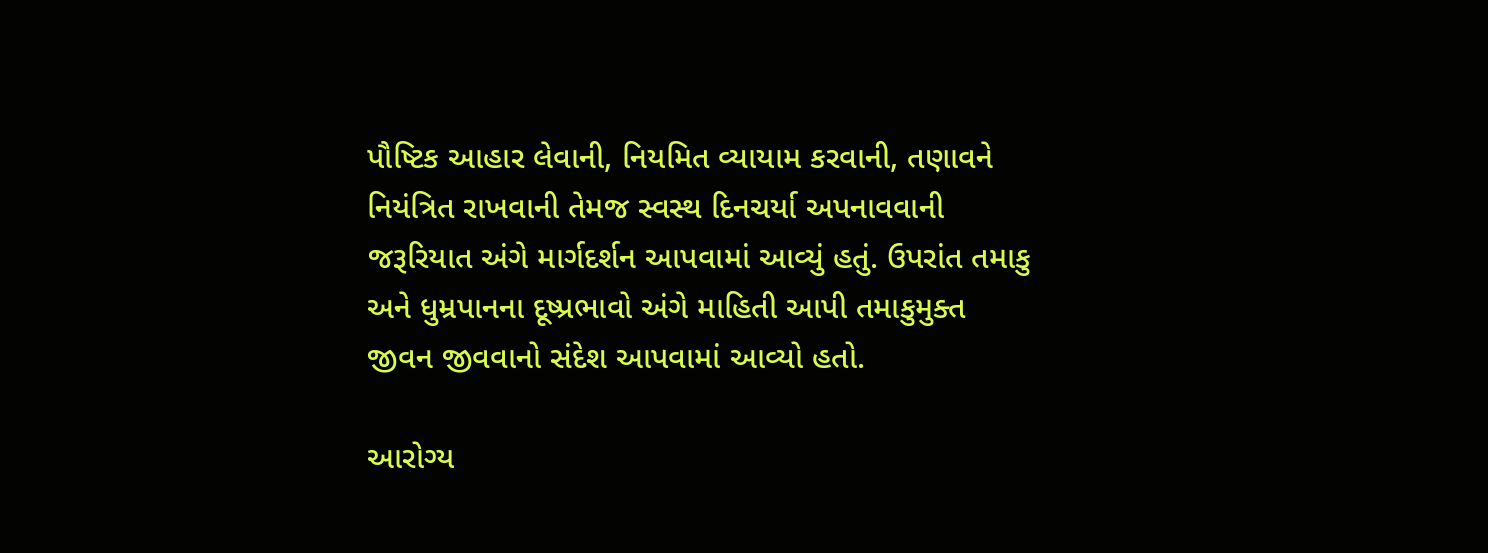પૌષ્ટિક આહાર લેવાની, નિયમિત વ્યાયામ કરવાની, તણાવને નિયંત્રિત રાખવાની તેમજ સ્વસ્થ દિનચર્યા અપનાવવાની જરૂરિયાત અંગે માર્ગદર્શન આપવામાં આવ્યું હતું. ઉપરાંત તમાકુ અને ધુમ્રપાનના દૂષ્પ્રભાવો અંગે માહિતી આપી તમાકુમુક્ત જીવન જીવવાનો સંદેશ આપવામાં આવ્યો હતો.

આરોગ્ય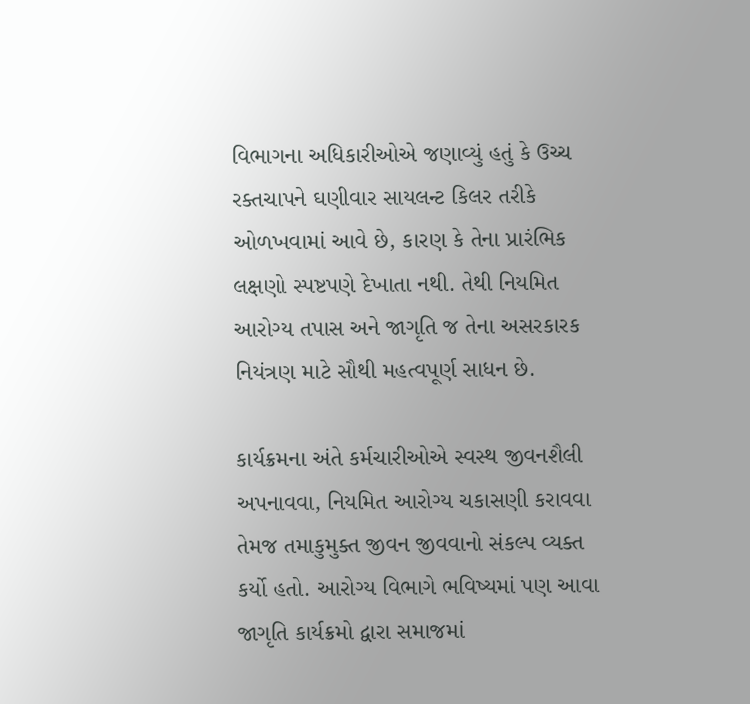વિભાગના અધિકારીઓએ જણાવ્યું હતું કે ઉચ્ચ રક્તચાપને ઘણીવાર સાયલન્ટ કિલર તરીકે ઓળખવામાં આવે છે, કારણ કે તેના પ્રારંભિક લક્ષણો સ્પષ્ટપણે દેખાતા નથી. તેથી નિયમિત આરોગ્ય તપાસ અને જાગૃતિ જ તેના અસરકારક નિયંત્રણ માટે સૌથી મહત્વપૂર્ણ સાધન છે.

કાર્યક્રમના અંતે કર્મચારીઓએ સ્વસ્થ જીવનશૈલી અપનાવવા, નિયમિત આરોગ્ય ચકાસણી કરાવવા તેમજ તમાકુમુક્ત જીવન જીવવાનો સંકલ્પ વ્યક્ત કર્યો હતો. આરોગ્ય વિભાગે ભવિષ્યમાં પણ આવા જાગૃતિ કાર્યક્રમો દ્વારા સમાજમાં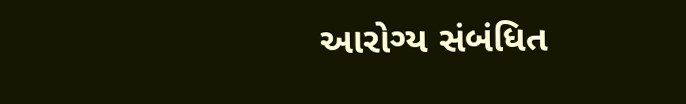આરોગ્ય સંબંધિત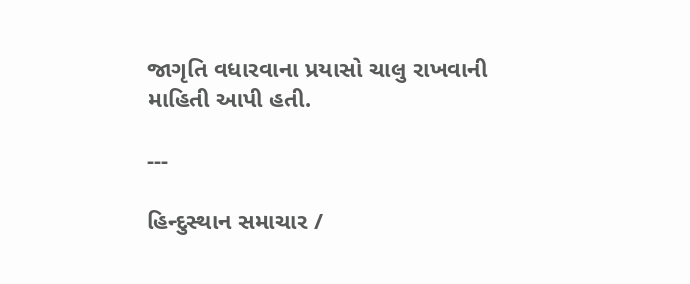જાગૃતિ વધારવાના પ્રયાસો ચાલુ રાખવાની માહિતી આપી હતી.

---

હિન્દુસ્થાન સમાચાર /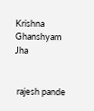Krishna Ghanshyam Jha


 rajesh pande